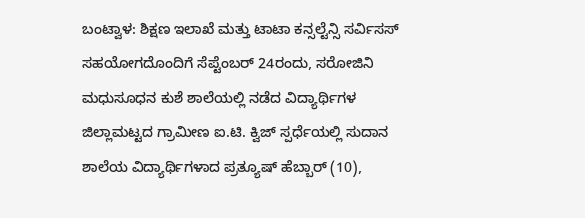ಬಂಟ್ವಾಳ: ಶಿಕ್ಷಣ ಇಲಾಖೆ ಮತ್ತು ಟಾಟಾ ಕನ್ಸಲ್ಟೆನ್ಸಿ ಸರ್ವಿಸಸ್ ಸಹಯೋಗದೊಂದಿಗೆ ಸೆಪ್ಟೆಂಬರ್ 24ರಂದು, ಸರೋಜಿನಿ ಮಧುಸೂಧನ ಕುಶೆ ಶಾಲೆಯಲ್ಲಿ ನಡೆದ ವಿದ್ಯಾರ್ಥಿಗಳ ಜಿಲ್ಲಾಮಟ್ಟದ ಗ್ರಾಮೀಣ ಐ.ಟಿ. ಕ್ವಿಜ್ ಸ್ಪರ್ಧೆಯಲ್ಲಿ ಸುದಾನ ಶಾಲೆಯ ವಿದ್ಯಾರ್ಥಿಗಳಾದ ಪ್ರತ್ಯೂಷ್ ಹೆಬ್ಬಾರ್ (10),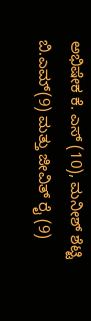ಅಭಿಷೇಕ ಕೆ. ಎಸ್ (10), ಮನೀಶ್ ಶೆಟ್ಟಿ ಬಿ.ಎಮ್(9) ಮತ್ತು ಜೀವಿತ್ ರೈ (9)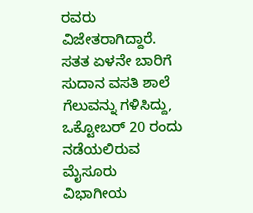ರವರು ವಿಜೇತರಾಗಿದ್ದಾರೆ.
ಸತತ ಏಳನೇ ಬಾರಿಗೆ ಸುದಾನ ವಸತಿ ಶಾಲೆ ಗೆಲುವನ್ನು ಗಳಿಸಿದ್ದು, ಒಕ್ಟೋಬರ್ 20 ರಂದು ನಡೆಯಲಿರುವ ಮೈಸೂರು ವಿಭಾಗೀಯ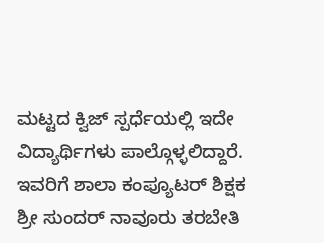ಮಟ್ಟದ ಕ್ವಿಜ್ ಸ್ಪರ್ಧೆಯಲ್ಲಿ ಇದೇ ವಿದ್ಯಾರ್ಥಿಗಳು ಪಾಲ್ಗೊಳ್ಳಲಿದ್ದಾರೆ. ಇವರಿಗೆ ಶಾಲಾ ಕಂಪ್ಯೂಟರ್ ಶಿಕ್ಷಕ ಶ್ರೀ ಸುಂದರ್ ನಾವೂರು ತರಬೇತಿ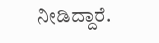ನೀಡಿದ್ದಾರೆ.